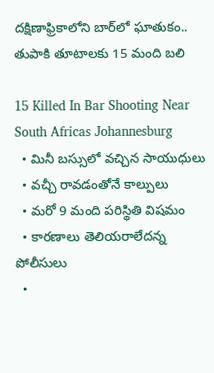దక్షిణాఫ్రికాలోని బార్‌లో ఘాతుకం.. తుపాకి తూటాలకు 15 మంది బలి

15 Killed In Bar Shooting Near South Africas Johannesburg
  • మినీ బస్సులో వచ్చిన సాయుధులు
  • వచ్చీ రావడంతోనే కాల్పులు
  • మరో 9 మంది పరిస్థితి విషమం
  • కారణాలు తెలియరాలేదన్న పోలీసులు
  •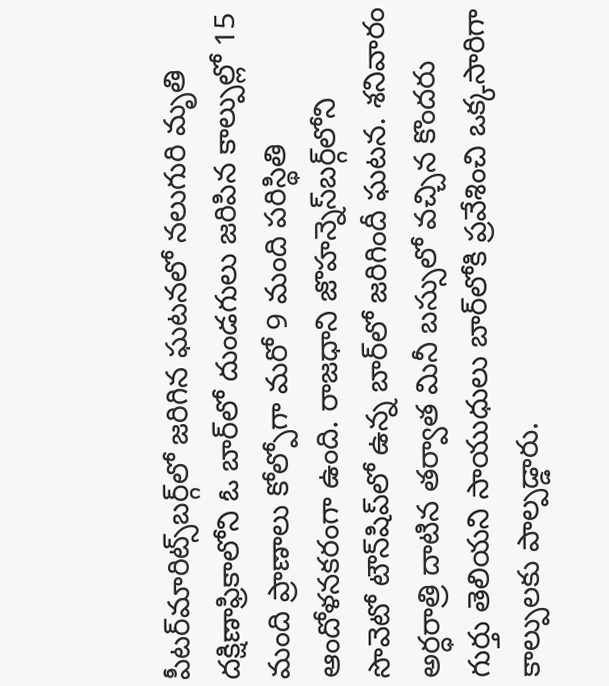పీటర్‌మారిట్స్‌బర్గ్‌లో జరిగిన ఘటనలో నలుగురి మృతి
దక్షిణాఫ్రికాలోని ఓ బార్‌లో దుండగులు జరిపిన కాల్పుల్లో 15 మంది ప్రాణాలు కోల్పోగా మరో 9 మంది పరిస్థితి ఆందోళనకరంగా ఉంది. రాజధాని జొహన్నెస్‌బర్గ్‌లోని సొవెటో టౌన్‌షిప్‌లో ఉన్న బార్‌లో జరిగిందీ ఘటన. శనివారం అర్ధరాత్రి దాటిన తర్వాత మినీ బస్సులో వచ్చిన కొందరు గుర్తు తెలియని సాయుధులు బార్‌లోకి ప్రవేశించి ఒక్కసారిగా కాల్పులకు పాల్పడ్డారు.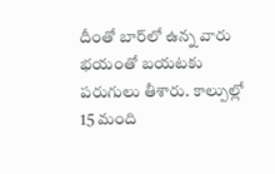దీంతో బార్‌లో ఉన్న వారు భయంతో బయటకు పరుగులు తీశారు. కాల్పుల్లో 15 మంది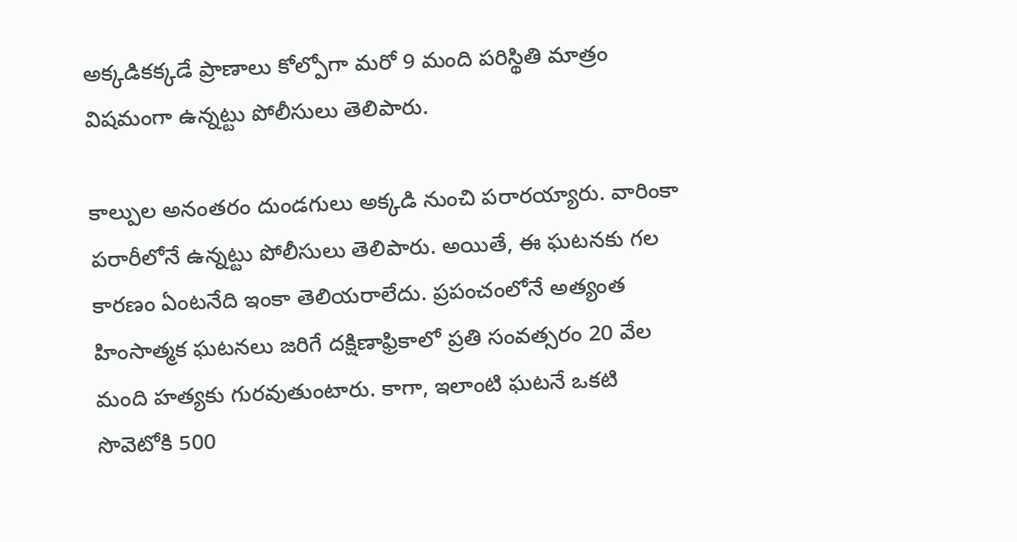అక్కడికక్కడే ప్రాణాలు కోల్పోగా మరో 9 మంది పరిస్థితి మాత్రం విషమంగా ఉన్నట్టు పోలీసులు తెలిపారు.

కాల్పుల అనంతరం దుండగులు అక్కడి నుంచి పరారయ్యారు. వారింకా పరారీలోనే ఉన్నట్టు పోలీసులు తెలిపారు. అయితే, ఈ ఘటనకు గల కారణం ఏంటనేది ఇంకా తెలియరాలేదు. ప్రపంచంలోనే అత్యంత హింసాత్మక ఘటనలు జరిగే దక్షిణాఫ్రికాలో ప్రతి సంవత్సరం 20 వేల మంది హత్యకు గురవుతుంటారు. కాగా, ఇలాంటి ఘటనే ఒకటి సొవెటోకి 500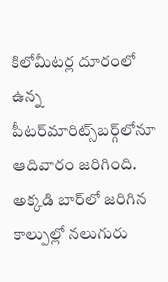కిలోమీటర్ల దూరంలో ఉన్న పీటర్‌మారిట్స్‌బర్గ్‌లోనూ ఆదివారం జరిగింది. అక్కడి బార్‌లో జరిగిన కాల్పుల్లో నలుగురు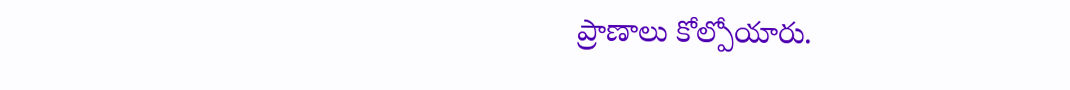ప్రాణాలు కోల్పోయారు.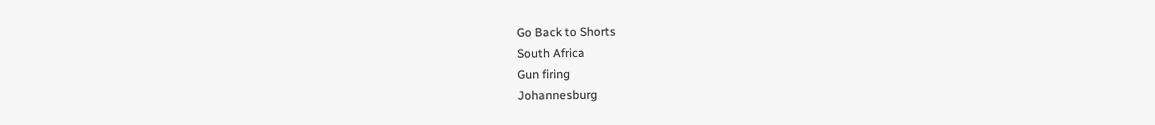Go Back to Shorts
South Africa
Gun firing
Johannesburg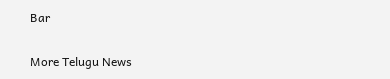Bar

More Telugu News